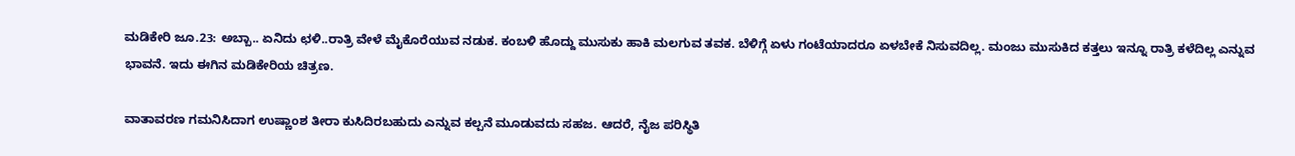ಮಡಿಕೇರಿ ಜೂ.23: ಅಬ್ಬಾ.. ಏನಿದು ಛಳಿ..ರಾತ್ರಿ ವೇಳೆ ಮೈಕೊರೆಯುವ ನಡುಕ. ಕಂಬಳಿ ಹೊದ್ದು ಮುಸುಕು ಹಾಕಿ ಮಲಗುವ ತವಕ. ಬೆಳಿಗ್ಗೆ ಏಳು ಗಂಟೆಯಾದರೂ ಏಳಬೇಕೆ ನಿಸುವದಿಲ್ಲ. ಮಂಜು ಮುಸುಕಿದ ಕತ್ತಲು ಇನ್ನೂ ರಾತ್ರಿ ಕಳೆದಿಲ್ಲ ಎನ್ನುವ ಭಾವನೆ. ಇದು ಈಗಿನ ಮಡಿಕೇರಿಯ ಚಿತ್ರಣ.

ವಾತಾವರಣ ಗಮನಿಸಿದಾಗ ಉಷ್ಣಾಂಶ ತೀರಾ ಕುಸಿದಿರಬಹುದು ಎನ್ನುವ ಕಲ್ಪನೆ ಮೂಡುವದು ಸಹಜ. ಆದರೆ, ನೈಜ ಪರಿಸ್ಥಿತಿ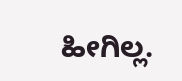ಹೀಗಿಲ್ಲ.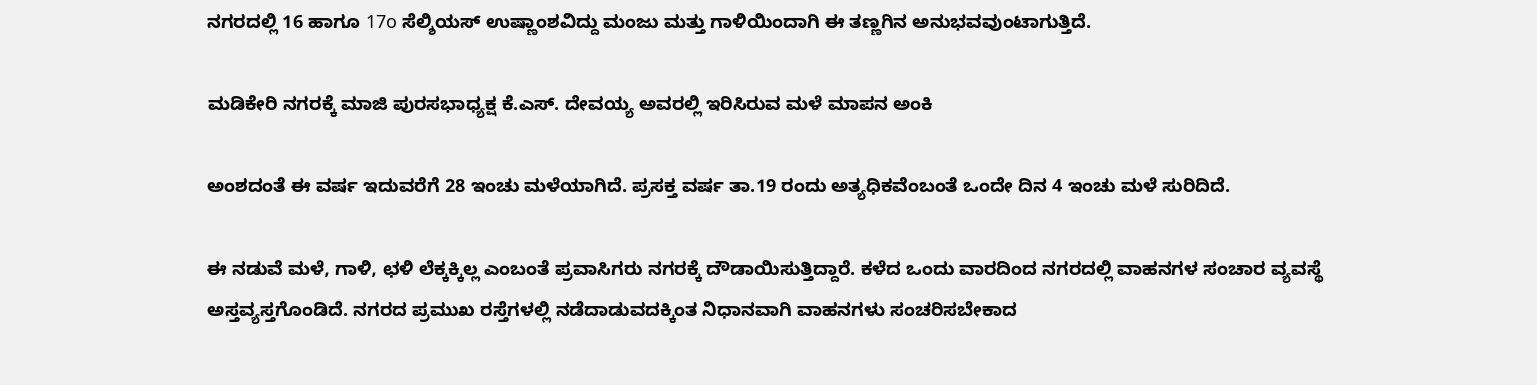ನಗರದಲ್ಲಿ 16 ಹಾಗೂ 17o ಸೆಲ್ಶಿಯಸ್ ಉಷ್ಣಾಂಶವಿದ್ದು ಮಂಜು ಮತ್ತು ಗಾಳಿಯಿಂದಾಗಿ ಈ ತಣ್ಣಗಿನ ಅನುಭವವುಂಟಾಗುತ್ತಿದೆ.

ಮಡಿಕೇರಿ ನಗರಕ್ಕೆ ಮಾಜಿ ಪುರಸಭಾಧ್ಯಕ್ಷ ಕೆ.ಎಸ್. ದೇವಯ್ಯ ಅವರಲ್ಲಿ ಇರಿಸಿರುವ ಮಳೆ ಮಾಪನ ಅಂಕಿ

ಅಂಶದಂತೆ ಈ ವರ್ಷ ಇದುವರೆಗೆ 28 ಇಂಚು ಮಳೆಯಾಗಿದೆ. ಪ್ರಸಕ್ತ ವರ್ಷ ತಾ.19 ರಂದು ಅತ್ಯಧಿಕವೆಂಬಂತೆ ಒಂದೇ ದಿನ 4 ಇಂಚು ಮಳೆ ಸುರಿದಿದೆ.

ಈ ನಡುವೆ ಮಳೆ, ಗಾಳಿ, ಛಳಿ ಲೆಕ್ಕಕ್ಕಿಲ್ಲ ಎಂಬಂತೆ ಪ್ರವಾಸಿಗರು ನಗರಕ್ಕೆ ದೌಡಾಯಿಸುತ್ತಿದ್ದಾರೆ. ಕಳೆದ ಒಂದು ವಾರದಿಂದ ನಗರದಲ್ಲಿ ವಾಹನಗಳ ಸಂಚಾರ ವ್ಯವಸ್ಥೆ ಅಸ್ತವ್ಯಸ್ತಗೊಂಡಿದೆ. ನಗರದ ಪ್ರಮುಖ ರಸ್ತೆಗಳಲ್ಲಿ ನಡೆದಾಡುವದಕ್ಕಿಂತ ನಿಧಾನವಾಗಿ ವಾಹನಗಳು ಸಂಚರಿಸಬೇಕಾದ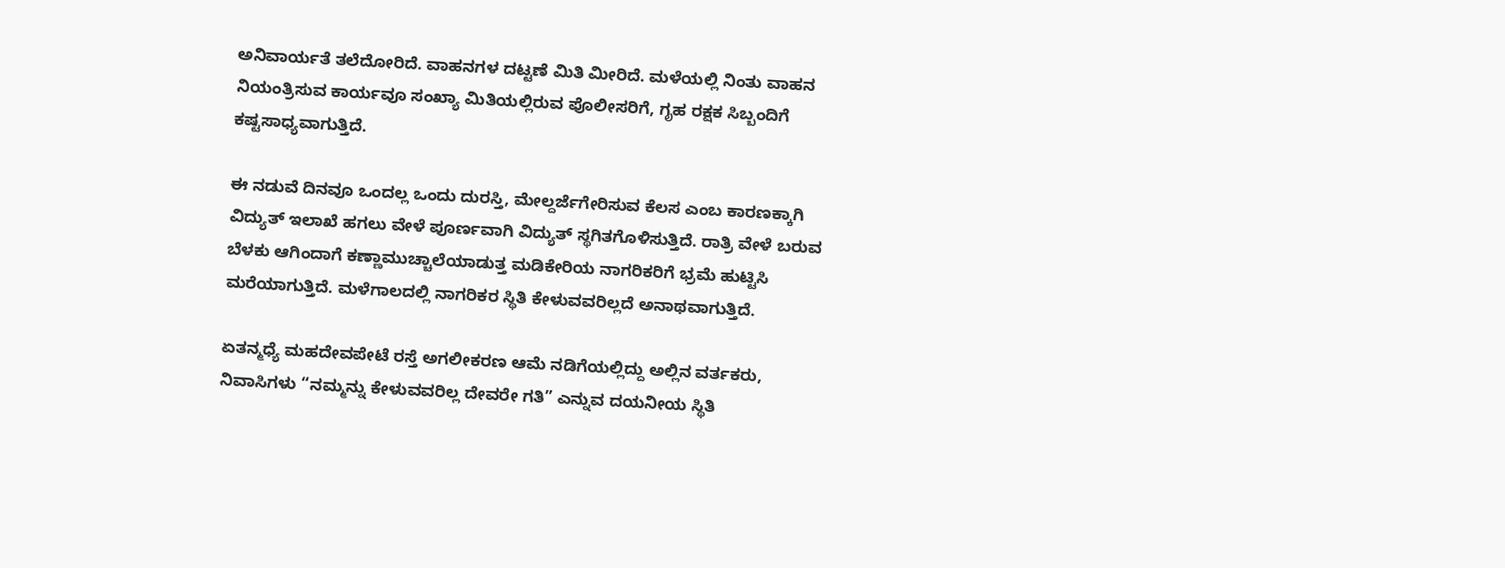ಅನಿವಾರ್ಯತೆ ತಲೆದೋರಿದೆ. ವಾಹನಗಳ ದಟ್ಟಣೆ ಮಿತಿ ಮೀರಿದೆ. ಮಳೆಯಲ್ಲಿ ನಿಂತು ವಾಹನ ನಿಯಂತ್ರಿಸುವ ಕಾರ್ಯವೂ ಸಂಖ್ಯಾ ಮಿತಿಯಲ್ಲಿರುವ ಪೊಲೀಸರಿಗೆ, ಗೃಹ ರಕ್ಷಕ ಸಿಬ್ಬಂದಿಗೆ ಕಷ್ಟಸಾಧ್ಯವಾಗುತ್ತಿದೆ.

ಈ ನಡುವೆ ದಿನವೂ ಒಂದಲ್ಲ ಒಂದು ದುರಸ್ತಿ, ಮೇಲ್ದರ್ಜೆಗೇರಿಸುವ ಕೆಲಸ ಎಂಬ ಕಾರಣಕ್ಕಾಗಿ ವಿದ್ಯುತ್ ಇಲಾಖೆ ಹಗಲು ವೇಳೆ ಪೂರ್ಣವಾಗಿ ವಿದ್ಯುತ್ ಸ್ಥಗಿತಗೊಳಿಸುತ್ತಿದೆ. ರಾತ್ರಿ ವೇಳೆ ಬರುವ ಬೆಳಕು ಆಗಿಂದಾಗೆ ಕಣ್ಣಾಮುಚ್ಚಾಲೆಯಾಡುತ್ತ ಮಡಿಕೇರಿಯ ನಾಗರಿಕರಿಗೆ ಭ್ರಮೆ ಹುಟ್ಟಿಸಿ ಮರೆಯಾಗುತ್ತಿದೆ. ಮಳೆಗಾಲದಲ್ಲಿ ನಾಗರಿಕರ ಸ್ಥಿತಿ ಕೇಳುವವರಿಲ್ಲದೆ ಅನಾಥವಾಗುತ್ತಿದೆ.

ಏತನ್ಮಧ್ಯೆ ಮಹದೇವಪೇಟೆ ರಸ್ತೆ ಅಗಲೀಕರಣ ಆಮೆ ನಡಿಗೆಯಲ್ಲಿದ್ದು ಅಲ್ಲಿನ ವರ್ತಕರು, ನಿವಾಸಿಗಳು “ನಮ್ಮನ್ನು ಕೇಳುವವರಿಲ್ಲ ದೇವರೇ ಗತಿ” ಎನ್ನುವ ದಯನೀಯ ಸ್ಥಿತಿ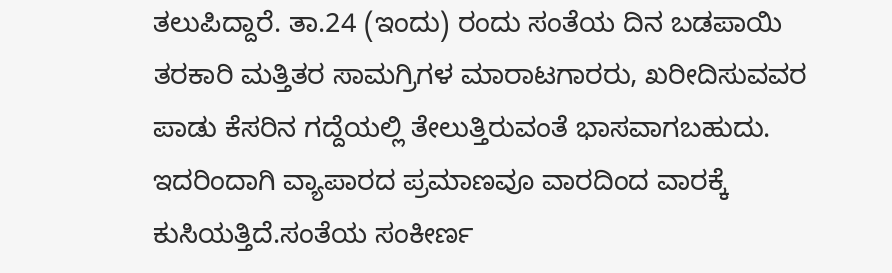ತಲುಪಿದ್ದಾರೆ. ತಾ.24 (ಇಂದು) ರಂದು ಸಂತೆಯ ದಿನ ಬಡಪಾಯಿ ತರಕಾರಿ ಮತ್ತಿತರ ಸಾಮಗ್ರಿಗಳ ಮಾರಾಟಗಾರರು, ಖರೀದಿಸುವವರ ಪಾಡು ಕೆಸರಿನ ಗದ್ದೆಯಲ್ಲಿ ತೇಲುತ್ತಿರುವಂತೆ ಭಾಸವಾಗಬಹುದು. ಇದರಿಂದಾಗಿ ವ್ಯಾಪಾರದ ಪ್ರಮಾಣವೂ ವಾರದಿಂದ ವಾರಕ್ಕೆ ಕುಸಿಯತ್ತಿದೆ.ಸಂತೆಯ ಸಂಕೀರ್ಣ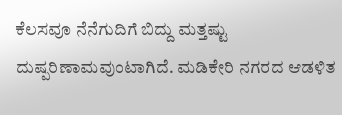ಕೆಲಸವೂ ನೆನೆಗುದಿಗೆ ಬಿದ್ದು ಮತ್ತಷ್ಟು ದುಷ್ಪರಿಣಾಮವುಂಟಾಗಿದೆ. ಮಡಿಕೇರಿ ನಗರದ ಆಡಳಿತ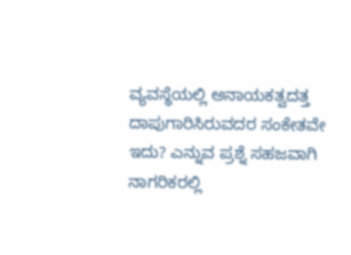ವ್ಯವಸ್ಥೆಯಲ್ಲಿ ಅನಾಯಕತ್ವದತ್ತ ದಾಪುಗಾರಿಸಿರುವದರ ಸಂಕೇತವೇ ಇದು? ಎನ್ನುವ ಪ್ರಶ್ನೆ ಸಹಜವಾಗಿ ನಾಗರಿಕರಲ್ಲಿ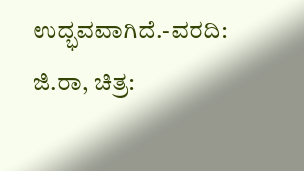ಉದ್ಭವವಾಗಿದೆ.-ವರದಿ: ಜಿ.ರಾ, ಚಿತ್ರ: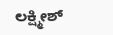ಲಕ್ಷ್ಮೀಶ್